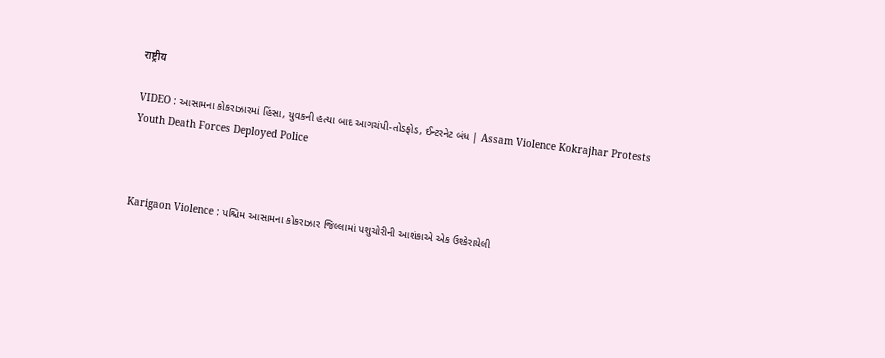राष्ट्रीय

VIDEO : આસામના કોકરાઝારમાં હિંસા, યુવકની હત્યા બાદ આગચંપી-તોડફોડ, ઈન્ટરનેટ બંધ | Assam Violence Kokrajhar Protests Youth Death Forces Deployed Police



Karigaon Violence : પશ્ચિમ આસામના કોકરાઝાર જિલ્લામાં પશુચોરીની આશંકાએ એક ઉશ્કેરાયેલી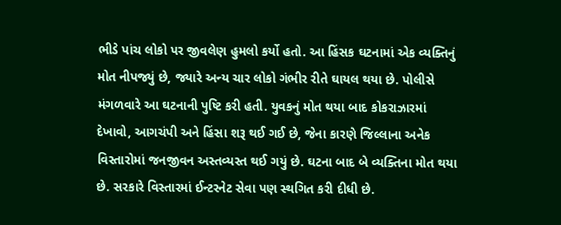ભીડે પાંચ લોકો પર જીવલેણ હુમલો કર્યો હતો. આ હિંસક ઘટનામાં એક વ્યક્તિનું મોત નીપજ્યું છે, જ્યારે અન્ય ચાર લોકો ગંભીર રીતે ઘાયલ થયા છે. પોલીસે મંગળવારે આ ઘટનાની પુષ્ટિ કરી હતી. યુવકનું મોત થયા બાદ કોકરાઝારમાં દેખાવો, આગચંપી અને હિંસા શરૂ થઈ ગઈ છે, જેના કારણે જિલ્લાના અનેક વિસ્તારોમાં જનજીવન અસ્તવ્યસ્ત થઈ ગયું છે. ઘટના બાદ બે વ્યક્તિના મોત થયા છે. સરકારે વિસ્તારમાં ઈન્ટરનેટ સેવા પણ સ્થગિત કરી દીધી છે.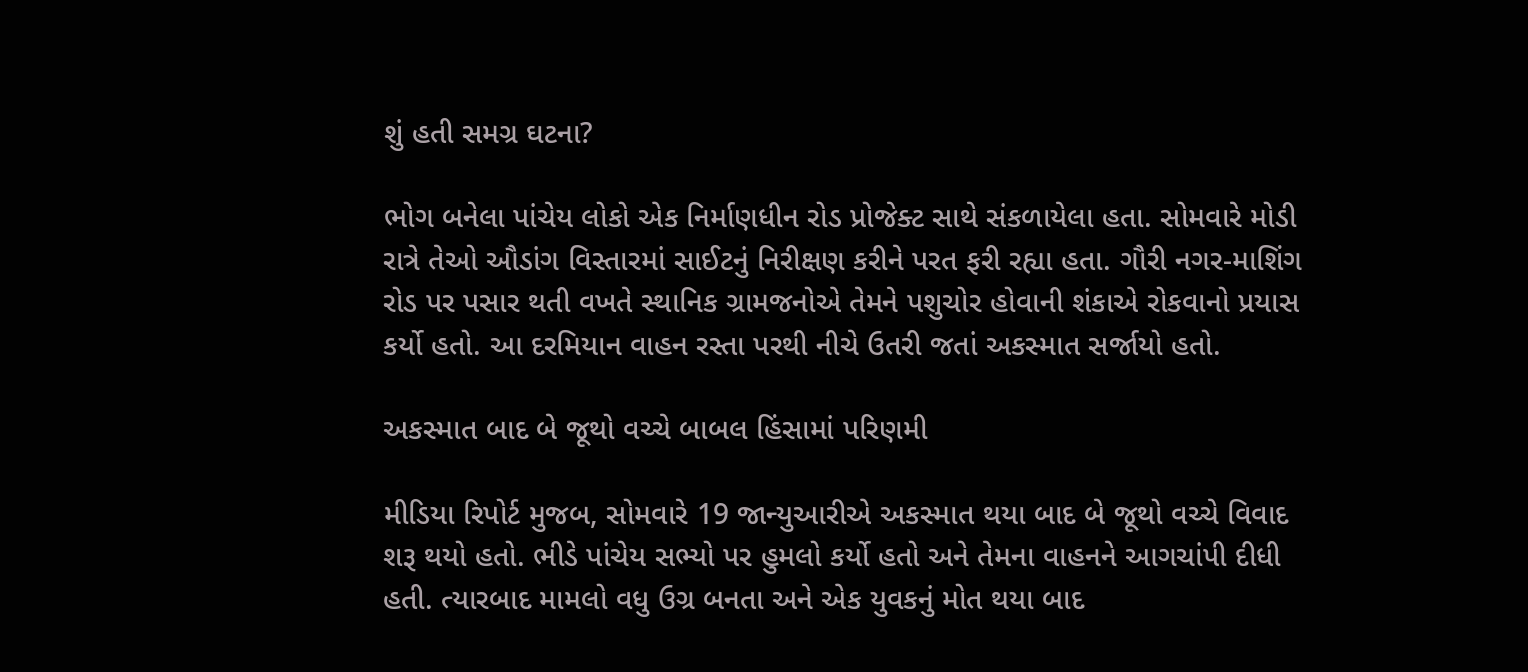શું હતી સમગ્ર ઘટના?

ભોગ બનેલા પાંચેય લોકો એક નિર્માણધીન રોડ પ્રોજેક્ટ સાથે સંકળાયેલા હતા. સોમવારે મોડી રાત્રે તેઓ ઔડાંગ વિસ્તારમાં સાઈટનું નિરીક્ષણ કરીને પરત ફરી રહ્યા હતા. ગૌરી નગર-માશિંગ રોડ પર પસાર થતી વખતે સ્થાનિક ગ્રામજનોએ તેમને પશુચોર હોવાની શંકાએ રોકવાનો પ્રયાસ કર્યો હતો. આ દરમિયાન વાહન રસ્તા પરથી નીચે ઉતરી જતાં અકસ્માત સર્જાયો હતો.

અકસ્માત બાદ બે જૂથો વચ્ચે બાબલ હિંસામાં પરિણમી

મીડિયા રિપોર્ટ મુજબ, સોમવારે 19 જાન્યુઆરીએ અકસ્માત થયા બાદ બે જૂથો વચ્ચે વિવાદ શરૂ થયો હતો. ભીડે પાંચેય સભ્યો પર હુમલો કર્યો હતો અને તેમના વાહનને આગચાંપી દીધી હતી. ત્યારબાદ મામલો વધુ ઉગ્ર બનતા અને એક યુવકનું મોત થયા બાદ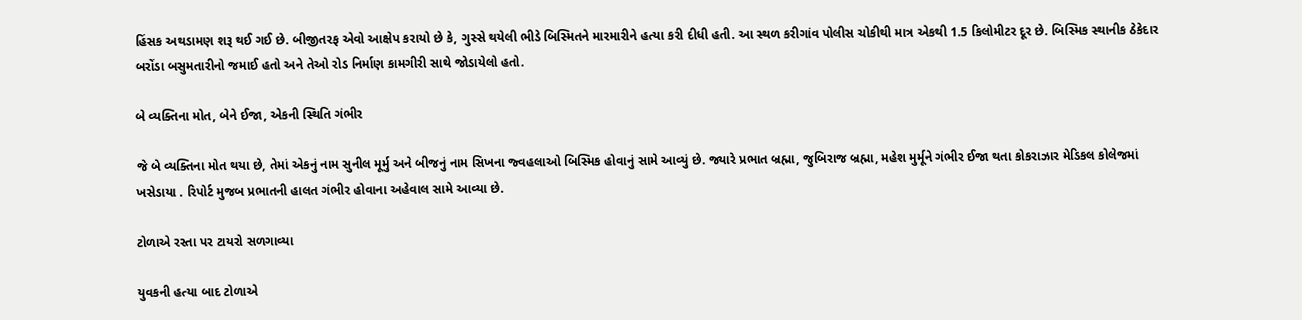હિંસક અથડામણ શરૂ થઈ ગઈ છે. બીજીતરફ એવો આક્ષેપ કરાયો છે કે, ગુસ્સે થયેલી ભીડે બિસ્મિતને મારમારીને હત્યા કરી દીધી હતી. આ સ્થળ કરીગાંવ પોલીસ ચોકીથી માત્ર એકથી 1.5 કિલોમીટર દૂર છે. બિસ્મિક સ્થાનીક ઠેકેદાર બરોંડા બસુમતારીનો જમાઈ હતો અને તેઓ રોડ નિર્માણ કામગીરી સાથે જોડાયેલો હતો.

બે વ્યક્તિના મોત, બેને ઈજા, એકની સ્થિતિ ગંભીર

જે બે વ્યક્તિના મોત થયા છે, તેમાં એકનું નામ સુનીલ મૂર્મુ અને બીજનું નામ સિખના જ્વહલાઓ બિસ્મિક હોવાનું સામે આવ્યું છે. જ્યારે પ્રભાત બ્રહ્મા, જુબિરાજ બ્રહ્મા, મહેશ મુર્મૂને ગંભીર ઈજા થતા કોકરાઝાર મેડિકલ કોલેજમાં ખસેડાયા . રિપોર્ટ મુજબ પ્રભાતની હાલત ગંભીર હોવાના અહેવાલ સામે આવ્યા છે.

ટોળાએ રસ્તા પર ટાયરો સળગાવ્યા

યુવકની હત્યા બાદ ટોળાએ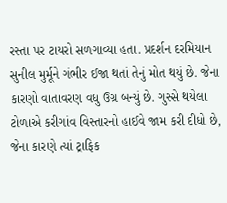રસ્તા પર ટાયરો સળગાવ્યા હતા. પ્રદર્શન દરમિયાન સુનીલ મુર્મૂને ગંભીર ઈજા થતાં તેનું મોત થયું છે. જેના કારણો વાતાવરણ વધુ ઉગ્ર બન્યું છે. ગુસ્સે થયેલા ટોળાએ કરીગાંવ વિસ્તારનો હાઈવે જામ કરી દીધો છે, જેના કારણે ત્યાં ટ્રાફિક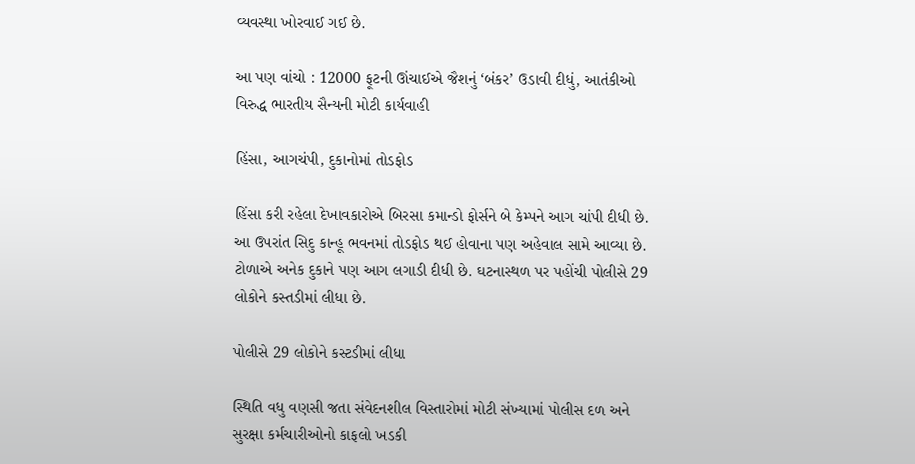વ્યવસ્થા ખોરવાઈ ગઈ છે.

આ પણ વાંચો : 12000 ફૂટની ઊંચાઈએ જૈશનું ‘બંકર’ ઉડાવી દીધું, આતંકીઓ વિરુદ્ધ ભારતીય સૈન્યની મોટી કાર્યવાહી

હિંસા, આગચંપી, દુકાનોમાં તોડફોડ

હિંસા કરી રહેલા દેખાવકારોએ બિરસા કમાન્ડો ફોર્સને બે કેમ્પને આગ ચાંપી દીધી છે. આ ઉપરાંત સિદુ કાન્હૂ ભવનમાં તોડફોડ થઈ હોવાના પણ અહેવાલ સામે આવ્યા છે. ટોળાએ અનેક દુકાને પણ આગ લગાડી દીધી છે. ઘટનાસ્થળ પર પહોંચી પોલીસે 29 લોકોને કસ્તડીમાં લીધા છે.

પોલીસે 29 લોકોને કસ્ટડીમાં લીધા

સ્થિતિ વધુ વણસી જતા સંવેદનશીલ વિસ્તારોમાં મોટી સંખ્યામાં પોલીસ દળ અને સુરક્ષા કર્મચારીઓનો કાફલો ખડકી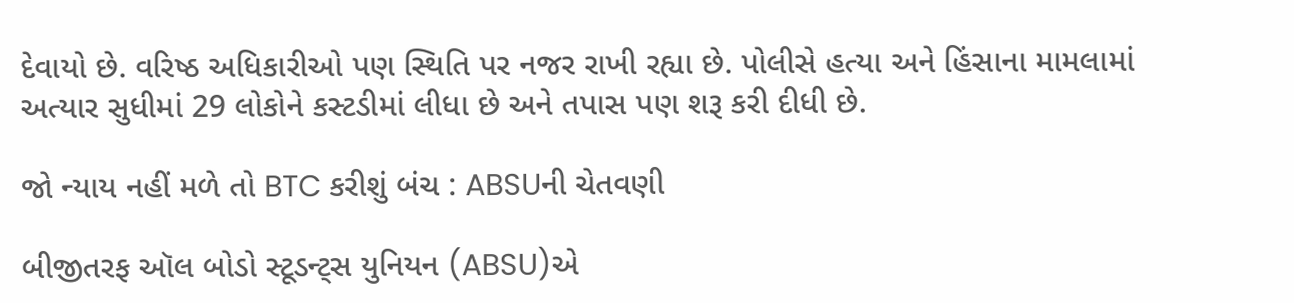દેવાયો છે. વરિષ્ઠ અધિકારીઓ પણ સ્થિતિ પર નજર રાખી રહ્યા છે. પોલીસે હત્યા અને હિંસાના મામલામાં અત્યાર સુધીમાં 29 લોકોને કસ્ટડીમાં લીધા છે અને તપાસ પણ શરૂ કરી દીધી છે.

જો ન્યાય નહીં મળે તો BTC કરીશું બંચ : ABSUની ચેતવણી

બીજીતરફ ઑલ બોડો સ્ટૂડન્ટ્સ યુનિયન (ABSU)એ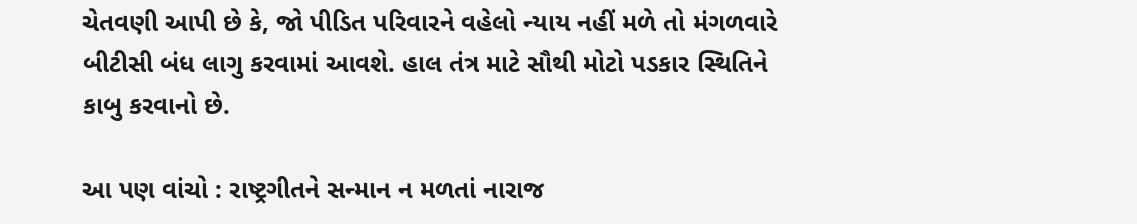ચેતવણી આપી છે કે, જો પીડિત પરિવારને વહેલો ન્યાય નહીં મળે તો મંગળવારે બીટીસી બંધ લાગુ કરવામાં આવશે. હાલ તંત્ર માટે સૌથી મોટો પડકાર સ્થિતિને કાબુ કરવાનો છે.

આ પણ વાંચો : રાષ્ટ્રગીતને સન્માન ન મળતાં નારાજ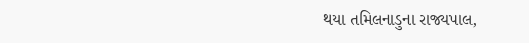થયા તમિલનાડુના રાજ્યપાલ,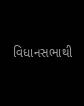વિધાનસભાથી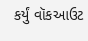કર્યું વૉકઆઉટ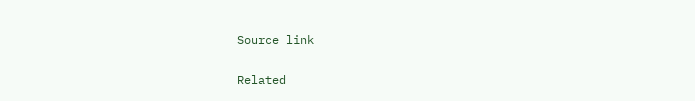Source link

Related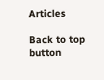Articles

Back to top button